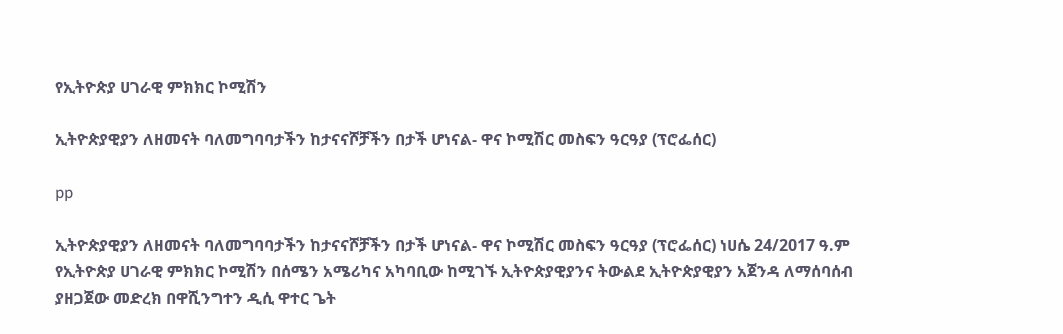የኢትዮጵያ ሀገራዊ ምክክር ኮሚሽን

ኢትዮጵያዊያን ለዘመናት ባለመግባባታችን ከታናናሾቻችን በታች ሆነናል- ዋና ኮሚሽር መስፍን ዓርዓያ (ፕሮፌሰር)

pp

ኢትዮጵያዊያን ለዘመናት ባለመግባባታችን ከታናናሾቻችን በታች ሆነናል- ዋና ኮሚሽር መስፍን ዓርዓያ (ፕሮፌሰር) ነሀሴ 24/2017 ዓ.ም የኢትዮጵያ ሀገራዊ ምክክር ኮሚሽን በሰሜን አሜሪካና አካባቢው ከሚገኙ ኢትዮጵያዊያንና ትውልደ ኢትዮጵያዊያን አጀንዳ ለማሰባሰብ ያዘጋጀው መድረክ በዋሺንግተን ዲሲ ዋተር ጌት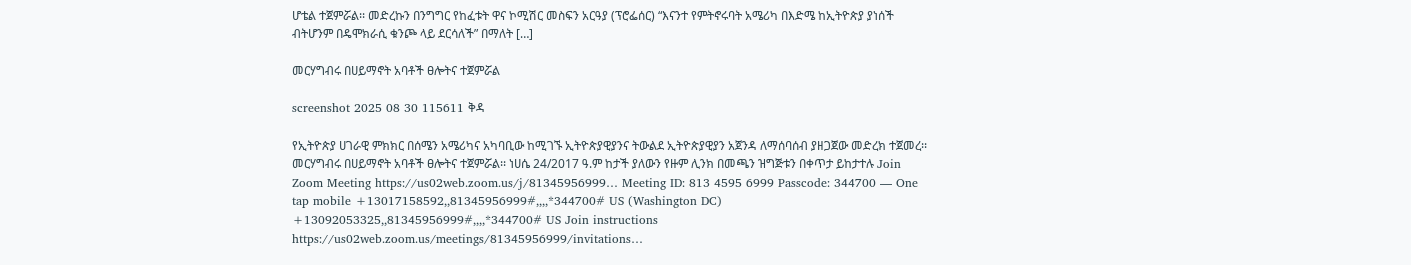ሆቴል ተጀምሯል፡፡ መድረኩን በንግግር የከፈቱት ዋና ኮሚሽር መስፍን አርዓያ (ፕሮፌሰር) “እናንተ የምትኖሩባት አሜሪካ በእድሜ ከኢትዮጵያ ያነሰች ብትሆንም በዴሞክራሲ ቁንጮ ላይ ደርሳለች” በማለት […]

መርሃግብሩ በሀይማኖት አባቶች ፀሎትና ተጀምሯል

screenshot 2025 08 30 115611 ቅዳ

የኢትዮጵያ ሀገራዊ ምክክር በሰሜን አሜሪካና አካባቢው ከሚገኙ ኢትዮጵያዊያንና ትውልደ ኢትዮጵያዊያን አጀንዳ ለማሰባሰብ ያዘጋጀው መድረክ ተጀመረ፡፡ መርሃግብሩ በሀይማኖት አባቶች ፀሎትና ተጀምሯል፡፡ ነሀሴ 24/2017 ዓ.ም ከታች ያለውን የዙም ሊንክ በመጫን ዝግጅቱን በቀጥታ ይከታተሉ Join Zoom Meeting https://us02web.zoom.us/j/81345956999… Meeting ID: 813 4595 6999 Passcode: 344700 — One tap mobile +13017158592,,81345956999#,,,,*344700# US (Washington DC) +13092053325,,81345956999#,,,,*344700# US Join instructions https://us02web.zoom.us/meetings/81345956999/invitations…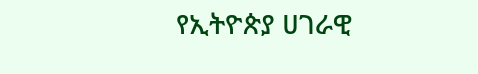የኢትዮጵያ ሀገራዊ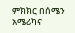ምክክር በሰሜን አሜሪካና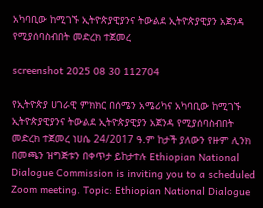አካባቢው ከሚገኙ ኢትዮጵያዊያንና ትውልደ ኢትዮጵያዊያን አጀንዳ የሚያሰባስብበት መድረክ ተጀመረ

screenshot 2025 08 30 112704

የኢትዮጵያ ሀገራዊ ምክክር በሰሜን አሜሪካና አካባቢው ከሚገኙ ኢትዮጵያዊያንና ትውልደ ኢትዮጵያዊያን አጀንዳ የሚያሰባስብበት መድረክ ተጀመረ ነሀሴ 24/2017 ዓ.ም ከታች ያለውን የዙም ሊንክ በመጫን ዝግጅቱን በቀጥታ ይከታተሉ Ethiopian National Dialogue Commission is inviting you to a scheduled Zoom meeting. Topic: Ethiopian National Dialogue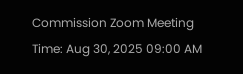Commission Zoom Meeting Time: Aug 30, 2025 09:00 AM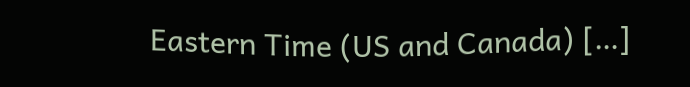Eastern Time (US and Canada) […]